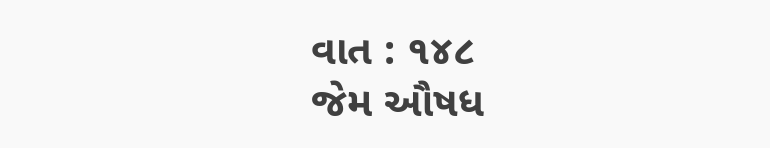વાત : ૧૪૮
જેમ ઔષધ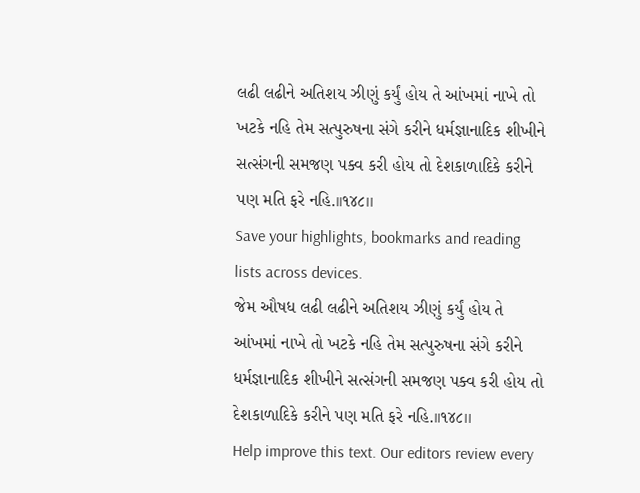લઢી લઢીને અતિશય ઝીણું કર્યું હોય તે આંખમાં નાખે તો ખટકે નહિ તેમ સત્પુરુષના સંગે કરીને ધર્મજ્ઞાનાદિક શીખીને સત્સંગની સમજણ પક્વ કરી હોય તો દેશકાળાદિકે કરીને પણ મતિ ફરે નહિ.।।૧૪૮।।
Save your highlights, bookmarks and reading lists across devices.
જેમ ઔષધ લઢી લઢીને અતિશય ઝીણું કર્યું હોય તે આંખમાં નાખે તો ખટકે નહિ તેમ સત્પુરુષના સંગે કરીને ધર્મજ્ઞાનાદિક શીખીને સત્સંગની સમજણ પક્વ કરી હોય તો દેશકાળાદિકે કરીને પણ મતિ ફરે નહિ.।।૧૪૮।।
Help improve this text. Our editors review every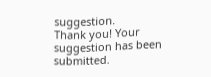suggestion.
Thank you! Your suggestion has been submitted.